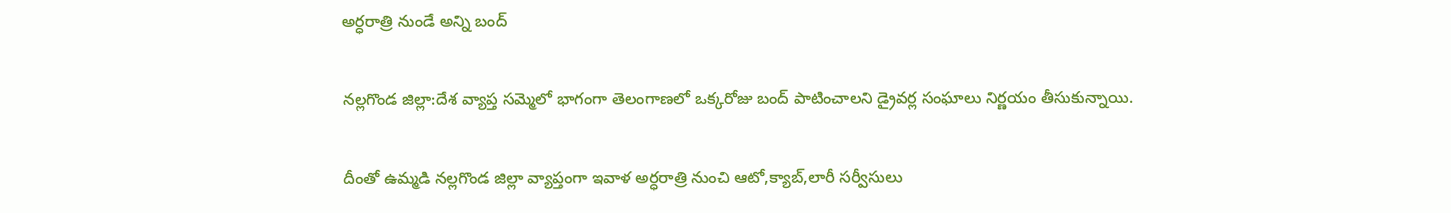అర్ధరాత్రి నుండే అన్ని బంద్

నల్లగొండ జిల్లా:దేశ వ్యాప్త సమ్మెలో భాగంగా తెలంగాణలో ఒక్కరోజు బంద్‌ పాటించాలని డ్రైవర్ల సంఘాలు నిర్ణయం తీసుకున్నాయి.

దీంతో ఉమ్మడి నల్లగొండ జిల్లా వ్యాప్తంగా ఇవాళ అర్ధరాత్రి నుంచి ఆటో,క్యాబ్‌,లారీ సర్వీసులు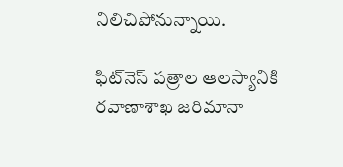నిలిచిపోనున్నాయి.

ఫిట్‌నెస్‌ పత్రాల ఆలస్యానికి రవాణాశాఖ జరిమానా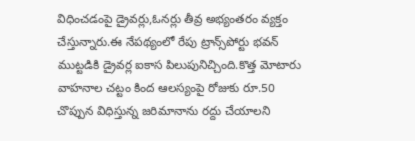విధించడంపై డ్రైవర్లు,ఓనర్లు తీవ్ర అభ్యంతరం వ్యక్తం చేస్తున్నారు.ఈ నేపథ్యంలో రేపు ట్రాన్స్‌పోర్టు భవన్‌ ముట్టడికి డ్రైవర్ల ఐకాస పిలుపునిచ్చింది.కొత్త మోటారు వాహనాల చట్టం కింద ఆలస్యంపై రోజుకు రూ.50 చొప్పున విధిస్తున్న జరిమానాను రద్దు చేయాలని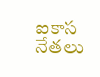ఐకాస నేతలు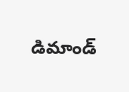డిమాండ్‌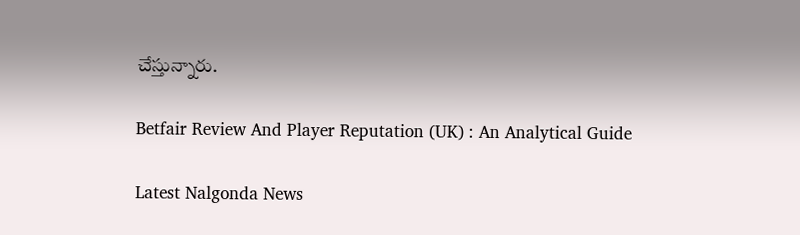చేస్తున్నారు.

Betfair Review And Player Reputation (UK) : An Analytical Guide

Latest Nalgonda News